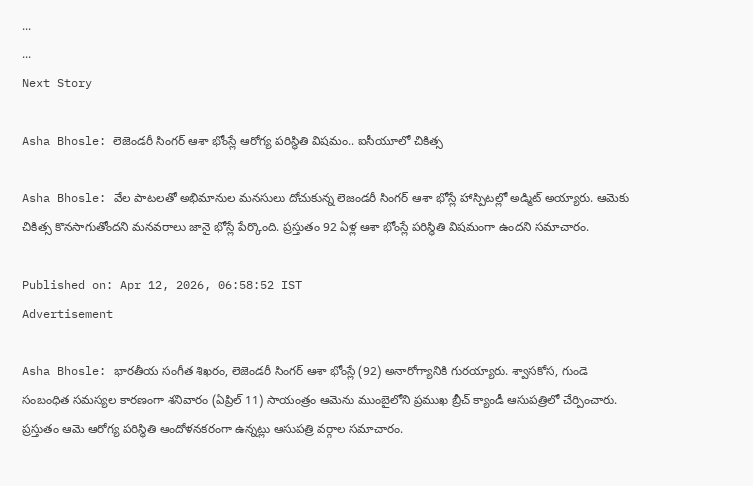...
...
Next Story

Asha Bhosle: లెజెండరీ సింగర్ ఆశా భోంస్లే ఆరోగ్య పరిస్థితి విషమం.. ఐసీయూలో చికిత్స

Asha Bhosle: వేల పాటలతో అభిమానుల మనసులు దోచుకున్న లెజండరీ సింగర్ ఆశా భోస్లే హాస్పిటల్లో అడ్మిట్ అయ్యారు. ఆమెకు చికిత్స కొనసాగుతోందని మనవరాలు జానై భోస్లే పేర్కొంది. ప్రస్తుతం 92 ఏళ్ల ఆశా భోంస్లే పరిస్థితి విషమంగా ఉందని సమాచారం.

Published on: Apr 12, 2026, 06:58:52 IST
Advertisement

Asha Bhosle: భారతీయ సంగీత శిఖరం, లెజెండరీ సింగర్ ఆశా భోంస్లే (92) అనారోగ్యానికి గురయ్యారు. శ్వాసకోస, గుండె సంబంధిత సమస్యల కారణంగా శనివారం (ఏప్రిల్ 11) సాయంత్రం ఆమెను ముంబైలోని ప్రముఖ బ్రీచ్ క్యాండీ ఆసుపత్రిలో చేర్పించారు. ప్రస్తుతం ఆమె ఆరోగ్య పరిస్థితి ఆందోళనకరంగా ఉన్నట్లు ఆసుపత్రి వర్గాల సమాచారం.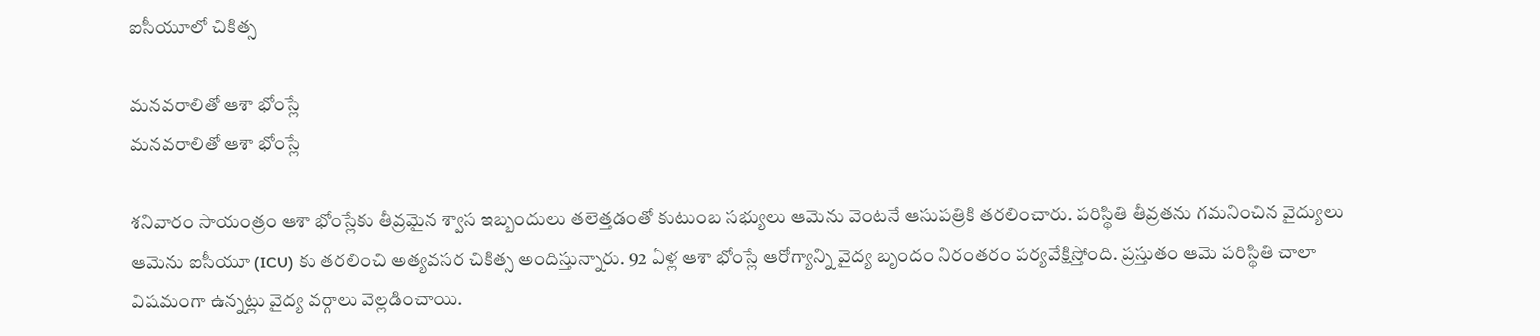ఐసీయూలో చికిత్స

మనవరాలితో ఆశా భోంస్లే
మనవరాలితో ఆశా భోంస్లే

శనివారం సాయంత్రం ఆశా భోంస్లేకు తీవ్రమైన శ్వాస ఇబ్బందులు తలెత్తడంతో కుటుంబ సభ్యులు ఆమెను వెంటనే ఆసుపత్రికి తరలించారు. పరిస్థితి తీవ్రతను గమనించిన వైద్యులు ఆమెను ఐసీయూ (ICU) కు తరలించి అత్యవసర చికిత్స అందిస్తున్నారు. 92 ఏళ్ల ఆశా భోంస్లే ఆరోగ్యాన్ని వైద్య బృందం నిరంతరం పర్యవేక్షిస్తోంది. ప్రస్తుతం ఆమె పరిస్థితి చాలా విషమంగా ఉన్నట్లు వైద్య వర్గాలు వెల్లడించాయి.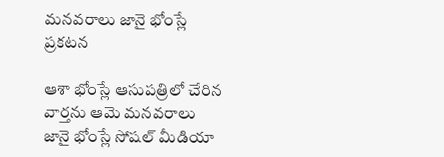మనవరాలు జానై భోంస్లే ప్రకటన

ఆశా భోంస్లే ఆసుపత్రిలో చేరిన వార్తను ఆమె మనవరాలు జానై భోంస్లే సోషల్ మీడియా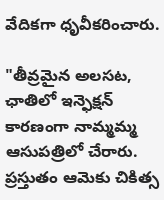వేదికగా ధృవీకరించారు.

"తీవ్రమైన అలసట, ఛాతిలో ఇన్ఫెక్షన్ కారణంగా నామ్మమ్మ ఆసుపత్రిలో చేరారు. ప్రస్తుతం ఆమెకు చికిత్స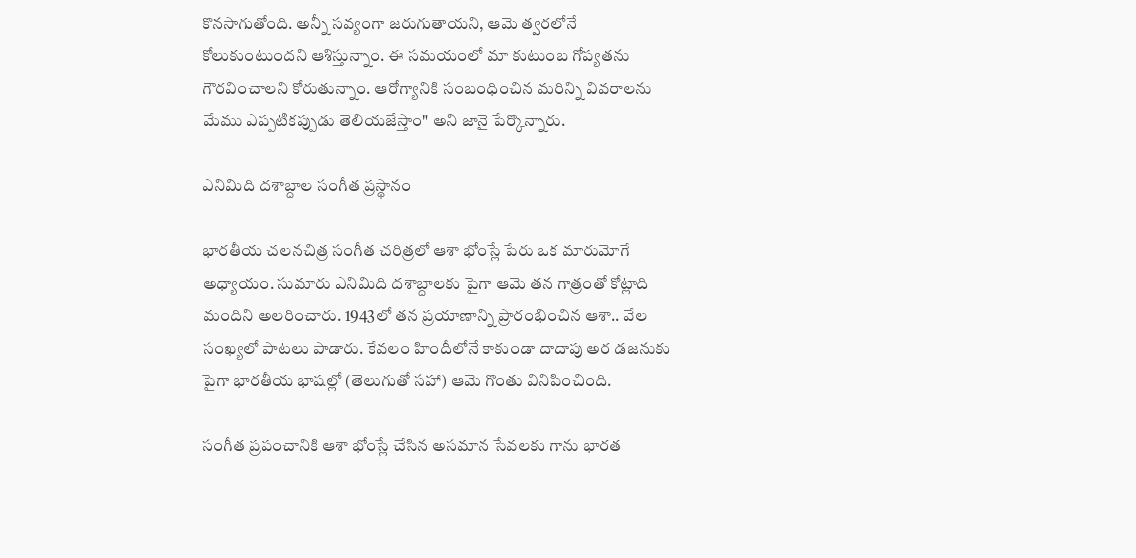కొనసాగుతోంది. అన్నీ సవ్యంగా జరుగుతాయని, ఆమె త్వరలోనే కోలుకుంటుందని ఆశిస్తున్నాం. ఈ సమయంలో మా కుటుంబ గోప్యతను గౌరవించాలని కోరుతున్నాం. ఆరోగ్యానికి సంబంధించిన మరిన్ని వివరాలను మేము ఎప్పటికప్పుడు తెలియజేస్తాం" అని జానై పేర్కొన్నారు.

ఎనిమిది దశాబ్దాల సంగీత ప్రస్థానం

భారతీయ చలనచిత్ర సంగీత చరిత్రలో ఆశా భోంస్లే పేరు ఒక మారుమోగే అధ్యాయం. సుమారు ఎనిమిది దశాబ్దాలకు పైగా ఆమె తన గాత్రంతో కోట్లాది మందిని అలరించారు. 1943లో తన ప్రయాణాన్ని ప్రారంభించిన ఆశా.. వేల సంఖ్యలో పాటలు పాడారు. కేవలం హిందీలోనే కాకుండా దాదాపు అర డజనుకు పైగా భారతీయ భాషల్లో (తెలుగుతో సహా) ఆమె గొంతు వినిపించింది.

సంగీత ప్రపంచానికి ఆశా భోంస్లే చేసిన అసమాన సేవలకు గాను భారత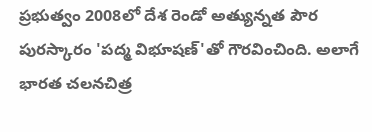ప్రభుత్వం 2008లో దేశ రెండో అత్యున్నత పౌర పురస్కారం 'పద్మ విభూషణ్'తో గౌరవించింది. అలాగే భారత చలనచిత్ర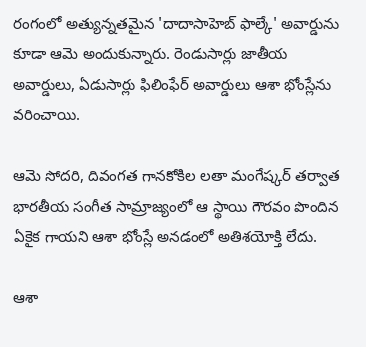రంగంలో అత్యున్నతమైన 'దాదాసాహెబ్ ఫాల్కే' అవార్డును కూడా ఆమె అందుకున్నారు. రెండుసార్లు జాతీయ అవార్డులు, ఏడుసార్లు ఫిలింఫేర్ అవార్డులు ఆశా భోంస్లేను వరించాయి.

ఆమె సోదరి, దివంగత గానకోకిల లతా మంగేష్కర్ తర్వాత భారతీయ సంగీత సామ్రాజ్యంలో ఆ స్థాయి గౌరవం పొందిన ఏకైక గాయని ఆశా భోంస్లే అనడంలో అతిశయోక్తి లేదు.

ఆశా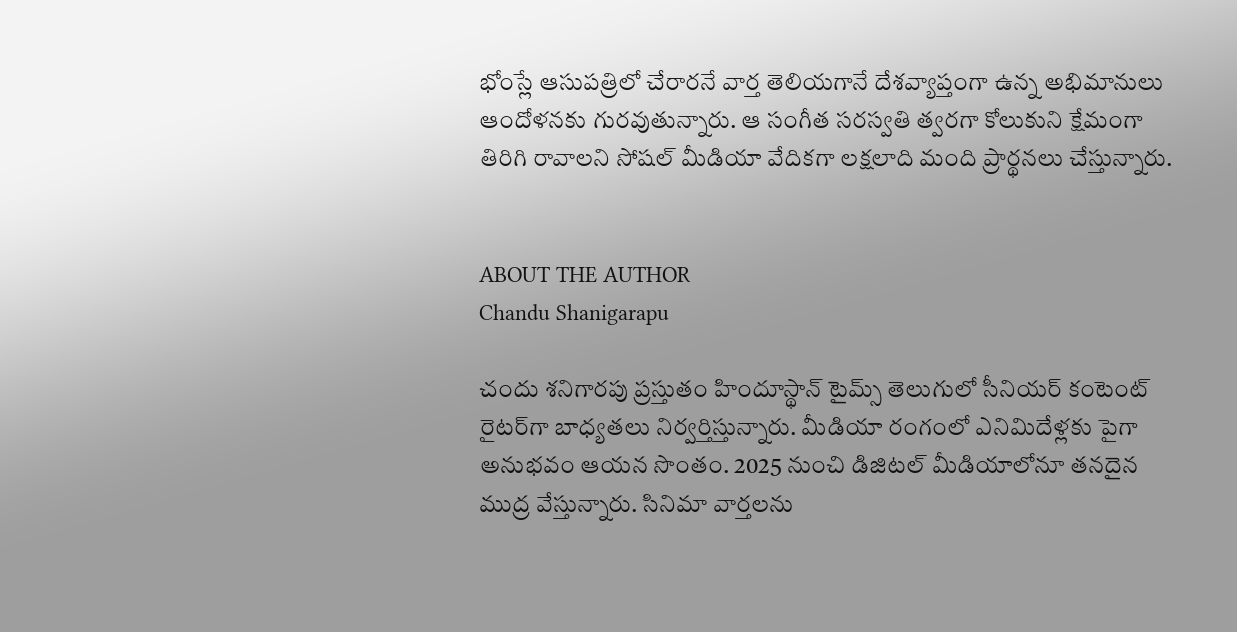భోంస్లే ఆసుపత్రిలో చేరారనే వార్త తెలియగానే దేశవ్యాప్తంగా ఉన్న అభిమానులు ఆందోళనకు గురవుతున్నారు. ఆ సంగీత సరస్వతి త్వరగా కోలుకుని క్షేమంగా తిరిగి రావాలని సోషల్ మీడియా వేదికగా లక్షలాది మంది ప్రార్థనలు చేస్తున్నారు.


ABOUT THE AUTHOR
Chandu Shanigarapu

చందు శనిగారపు ప్రస్తుతం హిందూస్థాన్ టైమ్స్ తెలుగులో సీనియర్ కంటెంట్ రైట‌ర్‌గా బాధ్యతలు నిర్వర్తిస్తున్నారు. మీడియా రంగంలో ఎనిమిదేళ్లకు పైగా అనుభవం ఆయన సొంతం. 2025 నుంచి డిజిటల్ మీడియాలోనూ తనదైన ముద్ర వేస్తున్నారు. సినిమా వార్తలను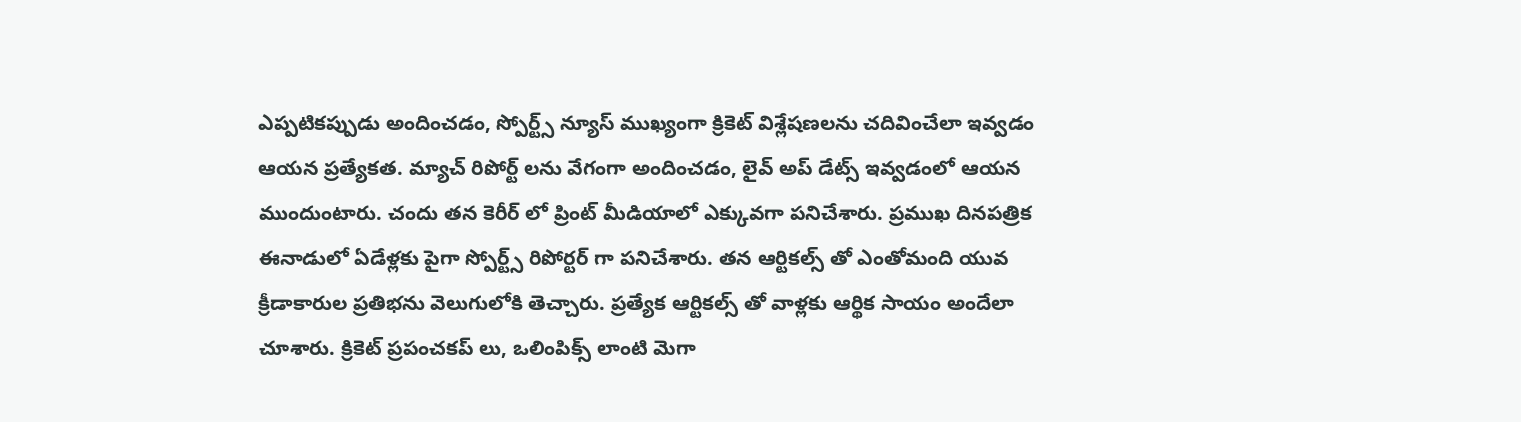ఎప్పటికప్పుడు అందించడం, స్పోర్ట్స్ న్యూస్ ముఖ్యంగా క్రికెట్ విశ్లేషణలను చదివించేలా ఇవ్వడం ఆయన ప్రత్యేకత. మ్యాచ్ రిపోర్ట్ లను వేగంగా అందించడం, లైవ్ అప్ డేట్స్ ఇవ్వడంలో ఆయన ముందుంటారు. చందు తన కెరీర్ లో ప్రింట్ మీడియాలో ఎక్కువగా పనిచేశారు. ప్రముఖ దినపత్రిక ఈనాడులో ఏడేళ్లకు పైగా స్పోర్ట్స్ రిపోర్టర్ గా పనిచేశారు. తన ఆర్టికల్స్ తో ఎంతోమంది యువ క్రీడాకారుల ప్రతిభను వెలుగులోకి తెచ్చారు. ప్రత్యేక ఆర్టికల్స్ తో వాళ్లకు ఆర్థిక సాయం అందేలా చూశారు. క్రికెట్ ప్రపంచకప్ లు, ఒలింపిక్స్ లాంటి మెగా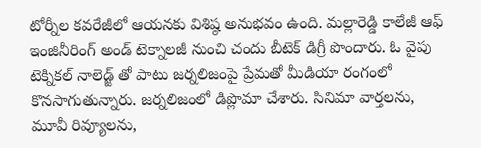టోర్నీల కవరేజీలో ఆయనకు విశిష్ఠ అనుభవం ఉంది. మల్లారెడ్డి కాలేజీ ఆఫ్ ఇంజినీరింగ్ అండ్ టెక్నాలజీ నుంచి చందు బీటెక్ డిగ్రీ పొందారు. ఓ వైపు టెక్నికల్ నాలెడ్జ్ తో పాటు జర్నలిజంపై ప్రేమతో మీడియా రంగంలో కొనసాగుతున్నారు. జర్నలిజంలో డిప్లొమా చేశారు. సినిమా వార్తలను, మూవీ రివ్యూలను,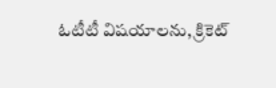ఓటీటీ విషయాలను, క్రికెట్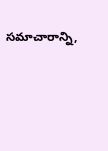సమాచారాన్ని,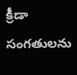క్రీడా సంగతులను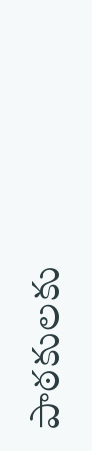పాఠకులకు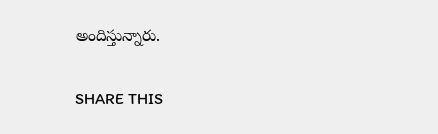అందిస్తున్నారు.

SHARE THIS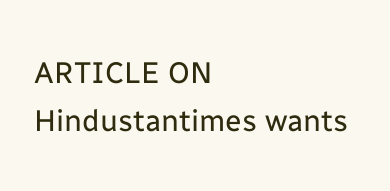ARTICLE ON
Hindustantimes wants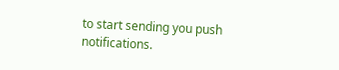to start sending you push notifications.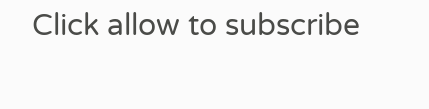Click allow to subscribe